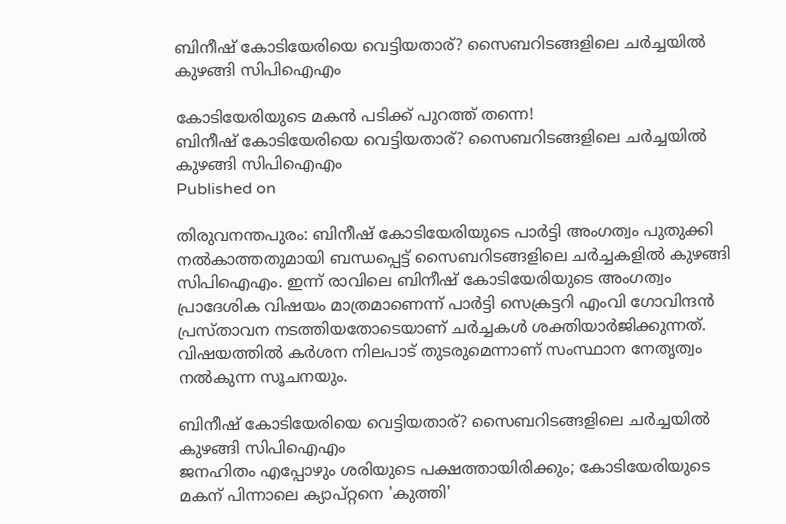ബിനീഷ് കോടിയേരിയെ വെട്ടിയതാര്? സൈബറിടങ്ങളിലെ ചർച്ചയിൽ കുഴങ്ങി സിപിഐഎം

കോടിയേരിയുടെ മകന്‍ പടിക്ക് പുറത്ത് തന്നെ!
ബിനീഷ് കോടിയേരിയെ വെട്ടിയതാര്? സൈബറിടങ്ങളിലെ ചർച്ചയിൽ കുഴങ്ങി സിപിഐഎം
Published on

തിരുവനന്തപുരം: ബിനീഷ് കോടിയേരിയുടെ പാർട്ടി അംഗത്വം പുതുക്കി നൽകാത്തതുമായി ബന്ധപ്പെട്ട് സൈബറിടങ്ങളിലെ ചർച്ചകളിൽ കുഴങ്ങി സിപിഐഎം. ഇന്ന് രാവിലെ ബിനീഷ് കോടിയേരിയുടെ അംഗത്വം പ്രാദേശിക വിഷയം മാത്രമാണെന്ന് പാർട്ടി സെക്രട്ടറി എംവി ഗോവിന്ദൻ പ്രസ്താവന നടത്തിയതോടെയാണ് ചർച്ചകൾ ശക്തിയാർജിക്കുന്നത്. വിഷയത്തിൽ കർശന നിലപാട് തുടരുമെന്നാണ് സംസ്ഥാന നേതൃത്വം നൽകുന്ന സൂചനയും.

ബിനീഷ് കോടിയേരിയെ വെട്ടിയതാര്? സൈബറിടങ്ങളിലെ ചർച്ചയിൽ കുഴങ്ങി സിപിഐഎം
ജനഹിതം എപ്പോഴും ശരിയുടെ പക്ഷത്തായിരിക്കും; കോടിയേരിയുടെ മകന് പിന്നാലെ ക്യാപ്റ്റനെ 'കുത്തി'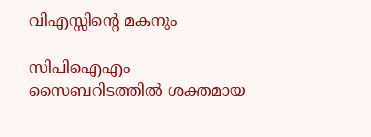വിഎസ്സിന്റെ മകനും

സിപിഐഎം സൈബറിടത്തിൽ ശക്തമായ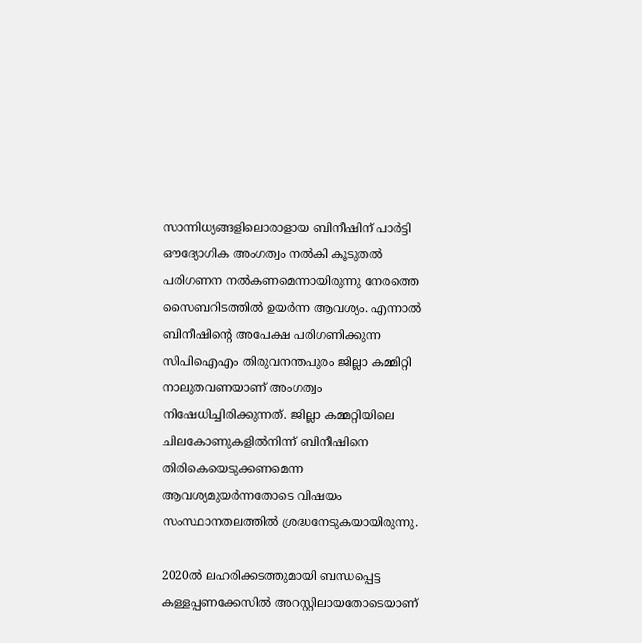സാന്നിധ്യങ്ങളിലൊരാളായ ബിനീഷിന് പാർട്ടി ഔദ്യോഗിക അംഗത്വം നൽകി കൂടുതൽ പരിഗണന നൽകണമെന്നായിരുന്നു നേരത്തെ സൈബറിടത്തിൽ ഉയർന്ന ആവശ്യം. എന്നാൽ ബിനീഷിന്റെ അപേക്ഷ പരിഗണിക്കുന്ന സിപിഐഎം തിരുവനന്തപുരം ജില്ലാ കമ്മിറ്റി നാലുതവണയാണ് അംഗത്വം നിഷേധിച്ചിരിക്കുന്നത്. ജില്ലാ കമ്മറ്റിയിലെ ചിലകോണുകളിൽനിന്ന് ബിനീഷിനെ തിരികെയെടുക്കണമെന്ന ആവശ്യമുയർന്നതോടെ വിഷയം സംസ്ഥാനതലത്തിൽ ശ്രദ്ധനേടുകയായിരുന്നു.

2020ൽ ലഹരിക്കടത്തുമായി ബന്ധപ്പെട്ട കള്ളപ്പണക്കേസിൽ അറസ്റ്റിലായതോടെയാണ്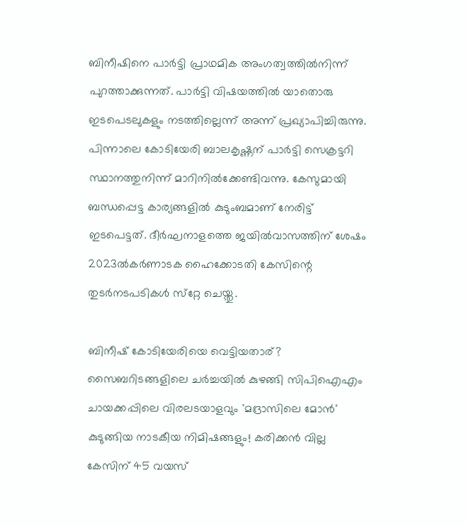ബിനീഷിനെ പാർട്ടി പ്രാഥമിക അംഗത്വത്തിൽനിന്ന് പുറത്താക്കുന്നത്. പാർട്ടി വിഷയത്തിൽ യാതൊരു ഇടപെടലുകളും നടത്തില്ലെന്ന് അന്ന് പ്രഖ്യാപിച്ചിരുന്നു. പിന്നാലെ കോടിയേരി ബാലകൃഷ്ണന് പാർട്ടി സെക്രട്ടറി സ്ഥാനത്തുനിന്ന് മാറിനിൽക്കേണ്ടിവന്നു. കേസുമായി ബന്ധപ്പെട്ട കാര്യങ്ങളിൽ കുടുംബമാണ് നേരിട്ട് ഇടപെട്ടത്. ദീർഘനാളത്തെ ജയിൽവാസത്തിന് ശേഷം 2023ൽകർണാടക ഹൈക്കോടതി കേസിന്റെ തുടർനടപടികൾ സ്‌റ്റേ ചെയ്തു.

ബിനീഷ് കോടിയേരിയെ വെട്ടിയതാര്? സൈബറിടങ്ങളിലെ ചർച്ചയിൽ കുഴങ്ങി സിപിഐഎം
ചായക്കപ്പിലെ വിരലടയാളവും 'മദ്രാസിലെ മോൻ' കുടുങ്ങിയ നാടകീയ നിമിഷങ്ങളും! കരിക്കൻ വില്ല കേസിന് 45 വയസ്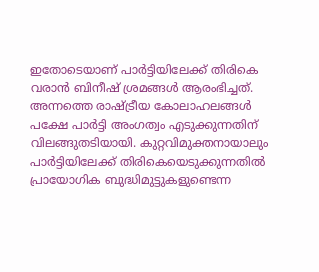ഇതോടെയാണ് പാർട്ടിയിലേക്ക് തിരികെ വരാൻ ബിനീഷ് ശ്രമങ്ങൾ ആരംഭിച്ചത്. അന്നത്തെ രാഷ്ട്രീയ കോലാഹലങ്ങൾ പക്ഷേ പാർട്ടി അംഗത്വം എടുക്കുന്നതിന് വിലങ്ങുതടിയായി. കുറ്റവിമുക്തനായാലും പാർട്ടിയിലേക്ക് തിരികെയെടുക്കുന്നതിൽ പ്രായോഗിക ബുദ്ധിമുട്ടുകളുണ്ടെന്ന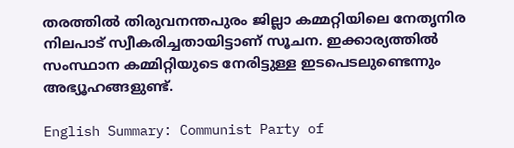തരത്തിൽ തിരുവനന്തപുരം ജില്ലാ കമ്മറ്റിയിലെ നേതൃനിര നിലപാട് സ്വീകരിച്ചതായിട്ടാണ് സൂചന. ഇക്കാര്യത്തിൽ സംസ്ഥാന കമ്മിറ്റിയുടെ നേരിട്ടുള്ള ഇടപെടലുണ്ടെന്നും അഭ്യൂഹങ്ങളുണ്ട്.

English Summary: Communist Party of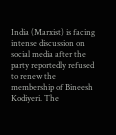India (Marxist) is facing intense discussion on social media after the party reportedly refused to renew the membership of Bineesh Kodiyeri. The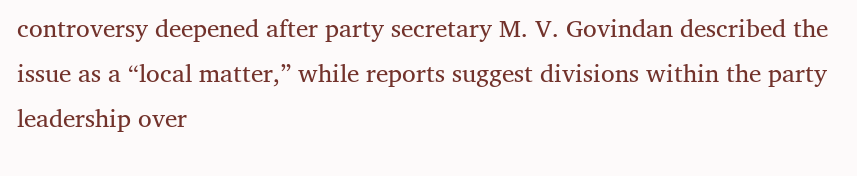controversy deepened after party secretary M. V. Govindan described the issue as a “local matter,” while reports suggest divisions within the party leadership over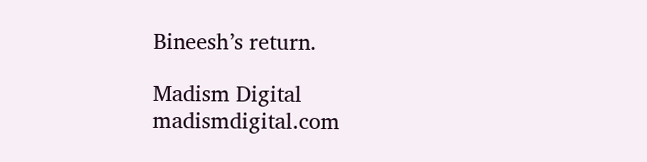Bineesh’s return.

Madism Digital
madismdigital.com